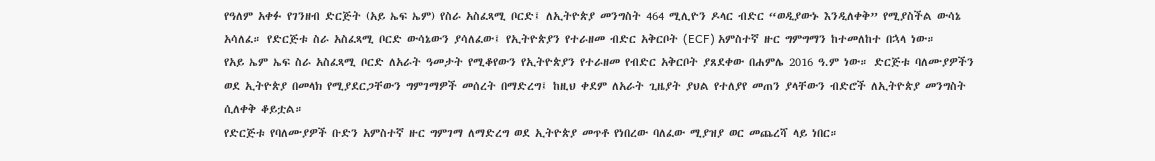የዓለም አቀፉ የገንዘብ ድርጅት (አይ ኤፍ ኤም) የስራ አስፈጻሚ ቦርድ፤ ለኢትዮጵያ መንግስት 464 ሚሊዮን ዶላር ብድር “ወዲያውኑ እንዲለቀቅ” የሚያስችል ውሳኔ አሳለፈ። የድርጅቱ ስራ አስፈጻሚ ቦርድ ውሳኔውን ያሳለፈው፤ የኢትዮጵያን የተራዘመ ብድር አቅርቦት (ECF) አምስተኛ ዙር ግምግማን ከተመለከተ በኋላ ነው።
የአይ ኤም ኤፍ ስራ አስፈጻሚ ቦርድ ለአራት ዓመታት የሚቆየውን የኢትዮጵያን የተራዘመ የብድር አቅርቦት ያጸደቀው በሐምሌ 2016 ዓ.ም ነው። ድርጅቱ ባለሙያዎችን ወደ ኢትዮጵያ በመላክ የሚያደርጋቸውን ግምገማዎች መሰረት በማድረግ፤ ከዚህ ቀደም ለአራት ጊዜያት ያህል የተለያየ መጠን ያላቸውን ብድሮች ለኢትዮጵያ መንግስት ሲለቀቅ ቆይቷል።
የድርጅቱ የባለሙያዎች ቡድን አምስተኛ ዙር ግምገማ ለማድረግ ወደ ኢትዮጵያ መጥቶ የነበረው ባለፈው ሚያዝያ ወር መጨረሻ ላይ ነበር።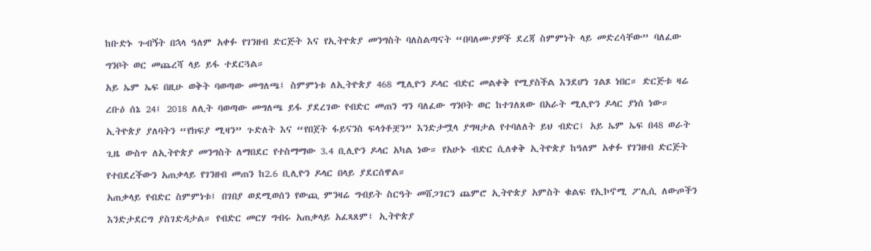ከቡድኑ ጉብኝት በኋላ ዓለም አቀፉ የገንዘብ ድርጅት እና የኢትዮጵያ መንግስት ባለስልጣናት “በባለሙያዎች ደረጃ ስምምነት ላይ መድረሳቸው” ባለፈው ግንቦት ወር መጨረሻ ላይ ይፋ ተደርጓል።
አይ ኤም ኤፍ በዚሁ ወቅት ባወጣው መግለጫ፤ ስምምነቱ ለኢትዮጵያ 468 ሚሊዮን ዶላር ብድር መልቀቅ የሚያስችል እንደሆነ ገልጾ ነበር። ድርጅቱ ዛሬ ረቡዕ ሰኔ 24፤ 2018 ለሊት ባወጣው መግለጫ ይፋ ያደረገው የብድር መጠን ግን ባለፈው ግንቦት ወር ከተገለጸው በአራት ሚሊዮን ዶላር ያነሰ ነው።
ኢትዮጵያ ያለባትን “የክፍያ ሚዛን” ጉድለት እና “የበጀት ፋይናንስ ፍላጎቶቿን” እንድታሟላ ያግዛታል የተባለለት ይህ ብድር፤ አይ ኤም ኤፍ በ48 ወራት ጊዜ ውስጥ ለኢትዮጵያ መንግስት ለማበደር የተስማማው 3.4 ቢሊዮን ዶላር አካል ነው። የአሁኑ ብድር ሲለቀቅ ኢትዮጵያ ከዓለም አቀፉ የገንዘብ ድርጅት የተበደረችውን አጠቃላይ የገንዘብ መጠን ከ2.6 ቢሊዮን ዶላር በላይ ያደርሰዋል።
አጠቃላይ የብድር ስምምነቱ፤ በገበያ ወደሚወሰን የውጪ ምንዛሬ ግብይት ስርዓት መሸጋገርን ጨምሮ ኢትዮጵያ አምስት ቁልፍ የኢኮኖሚ ፖሊሲ ለውጦችን እንድታደርግ ያስገድዳታል። የብድር መርሃ ግብሩ አጠቃላይ አፈጻጸም፤ ኢትዮጵያ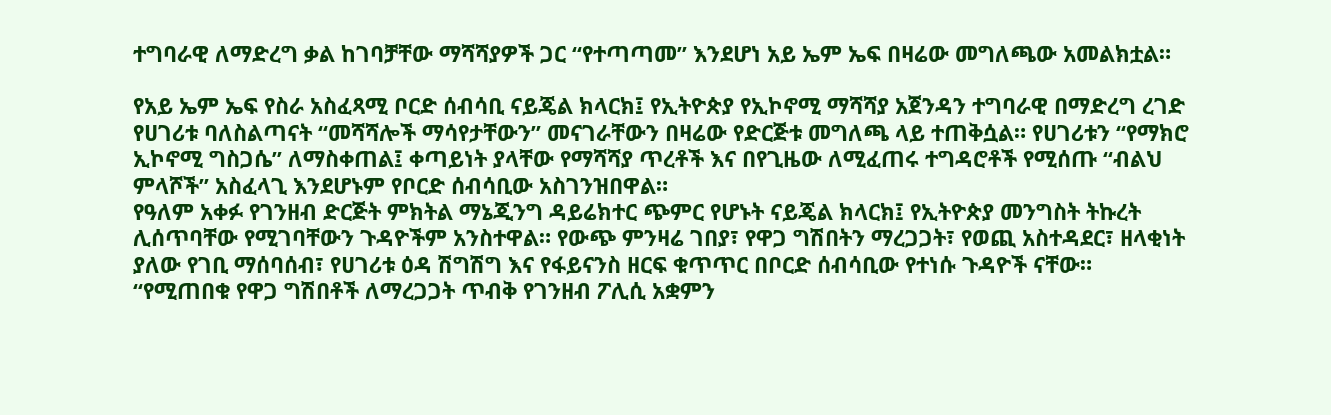ተግባራዊ ለማድረግ ቃል ከገባቻቸው ማሻሻያዎች ጋር “የተጣጣመ” እንደሆነ አይ ኤም ኤፍ በዛሬው መግለጫው አመልክቷል።

የአይ ኤም ኤፍ የስራ አስፈጻሚ ቦርድ ሰብሳቢ ናይጄል ክላርክ፤ የኢትዮጵያ የኢኮኖሚ ማሻሻያ አጀንዳን ተግባራዊ በማድረግ ረገድ የሀገሪቱ ባለስልጣናት “መሻሻሎች ማሳየታቸውን” መናገራቸውን በዛሬው የድርጅቱ መግለጫ ላይ ተጠቅሷል። የሀገሪቱን “የማክሮ ኢኮኖሚ ግስጋሴ” ለማስቀጠል፤ ቀጣይነት ያላቸው የማሻሻያ ጥረቶች እና በየጊዜው ለሚፈጠሩ ተግዳሮቶች የሚሰጡ “ብልህ ምላሾች” አስፈላጊ እንደሆኑም የቦርድ ሰብሳቢው አስገንዝበዋል።
የዓለም አቀፉ የገንዘብ ድርጅት ምክትል ማኔጂንግ ዳይሬክተር ጭምር የሆኑት ናይጄል ክላርክ፤ የኢትዮጵያ መንግስት ትኩረት ሊሰጥባቸው የሚገባቸውን ጉዳዮችም አንስተዋል። የውጭ ምንዛሬ ገበያ፣ የዋጋ ግሽበትን ማረጋጋት፣ የወጪ አስተዳደር፣ ዘላቂነት ያለው የገቢ ማሰባሰብ፣ የሀገሪቱ ዕዳ ሽግሽግ እና የፋይናንስ ዘርፍ ቁጥጥር በቦርድ ሰብሳቢው የተነሱ ጉዳዮች ናቸው።
“የሚጠበቁ የዋጋ ግሽበቶች ለማረጋጋት ጥብቅ የገንዘብ ፖሊሲ አቋምን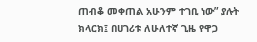ጠብቆ መቀጠል አሁንም ተገቢ ነው” ያሉት ክላርክ፤ በሀገሪቱ ለሁለተኛ ጊዜ የዋጋ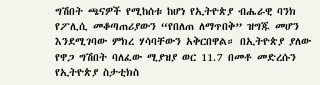ግሽበት ጫናዎች የሚከሰቱ ከሆነ የኢትዮጵያ ብሔራዊ ባንክ የፖሊሲ መቆጣጠሪያውን “የበለጠ ለማጥበቅ” ዝግጁ መሆን እንደሚገባው ምክረ ሃሳባቸውን አቅርበዋል። በኢትዮጵያ ያለው የዋጋ ግሽበት ባለፈው ሚያዝያ ወር 11.7 በመቶ መድረሱን የኢትዮጵያ ስታቲክስ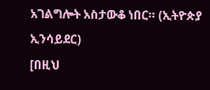አገልግሎት አስታውቆ ነበር። (ኢትዮጵያ ኢንሳይደር)
[በዚህ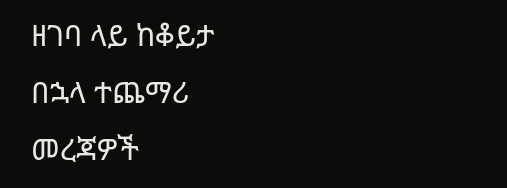ዘገባ ላይ ከቆይታ በኋላ ተጨማሪ መረጃዎች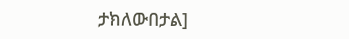ታክለውበታል]